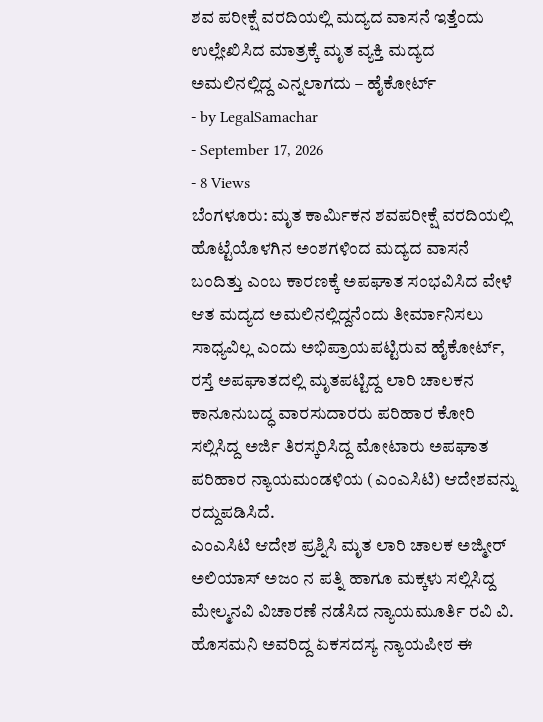ಶವ ಪರೀಕ್ಷೆ ವರದಿಯಲ್ಲಿ ಮದ್ಯದ ವಾಸನೆ ಇತ್ತೆಂದು ಉಲ್ಲೇಖಿಸಿದ ಮಾತ್ರಕ್ಕೆ ಮೃತ ವ್ಯಕ್ತಿ ಮದ್ಯದ ಅಮಲಿನಲ್ಲಿದ್ದ ಎನ್ನಲಾಗದು – ಹೈಕೋರ್ಟ್
- by LegalSamachar
- September 17, 2026
- 8 Views
ಬೆಂಗಳೂರು: ಮೃತ ಕಾರ್ಮಿಕನ ಶವಪರೀಕ್ಷೆ ವರದಿಯಲ್ಲಿ ಹೊಟ್ಟೆಯೊಳಗಿನ ಅಂಶಗಳಿಂದ ಮದ್ಯದ ವಾಸನೆ ಬಂದಿತ್ತು ಎಂಬ ಕಾರಣಕ್ಕೆ ಅಪಘಾತ ಸಂಭವಿಸಿದ ವೇಳೆ ಆತ ಮದ್ಯದ ಅಮಲಿನಲ್ಲಿದ್ದನೆಂದು ತೀರ್ಮಾನಿಸಲು ಸಾಧ್ಯವಿಲ್ಲ ಎಂದು ಅಭಿಪ್ರಾಯಪಟ್ಟಿರುವ ಹೈಕೋರ್ಟ್, ರಸ್ತೆ ಅಪಘಾತದಲ್ಲಿ ಮೃತಪಟ್ಟಿದ್ದ ಲಾರಿ ಚಾಲಕನ ಕಾನೂನುಬದ್ಧ ವಾರಸುದಾರರು ಪರಿಹಾರ ಕೋರಿ ಸಲ್ಲಿಸಿದ್ದ ಅರ್ಜಿ ತಿರಸ್ಕರಿಸಿದ್ದ ಮೋಟಾರು ಅಪಘಾತ ಪರಿಹಾರ ನ್ಯಾಯಮಂಡಳಿಯ (ಎಂಎಸಿಟಿ) ಆದೇಶವನ್ನು ರದ್ದುಪಡಿಸಿದೆ.
ಎಂಎಸಿಟಿ ಆದೇಶ ಪ್ರಶ್ನಿಸಿ ಮೃತ ಲಾರಿ ಚಾಲಕ ಅಜ್ಮೀರ್ ಅಲಿಯಾಸ್ ಅಜಂ ನ ಪತ್ನಿ ಹಾಗೂ ಮಕ್ಕಳು ಸಲ್ಲಿಸಿದ್ದ ಮೇಲ್ಮನವಿ ವಿಚಾರಣೆ ನಡೆಸಿದ ನ್ಯಾಯಮೂರ್ತಿ ರವಿ ವಿ. ಹೊಸಮನಿ ಅವರಿದ್ದ ಏಕಸದಸ್ಯ ನ್ಯಾಯಪೀಠ ಈ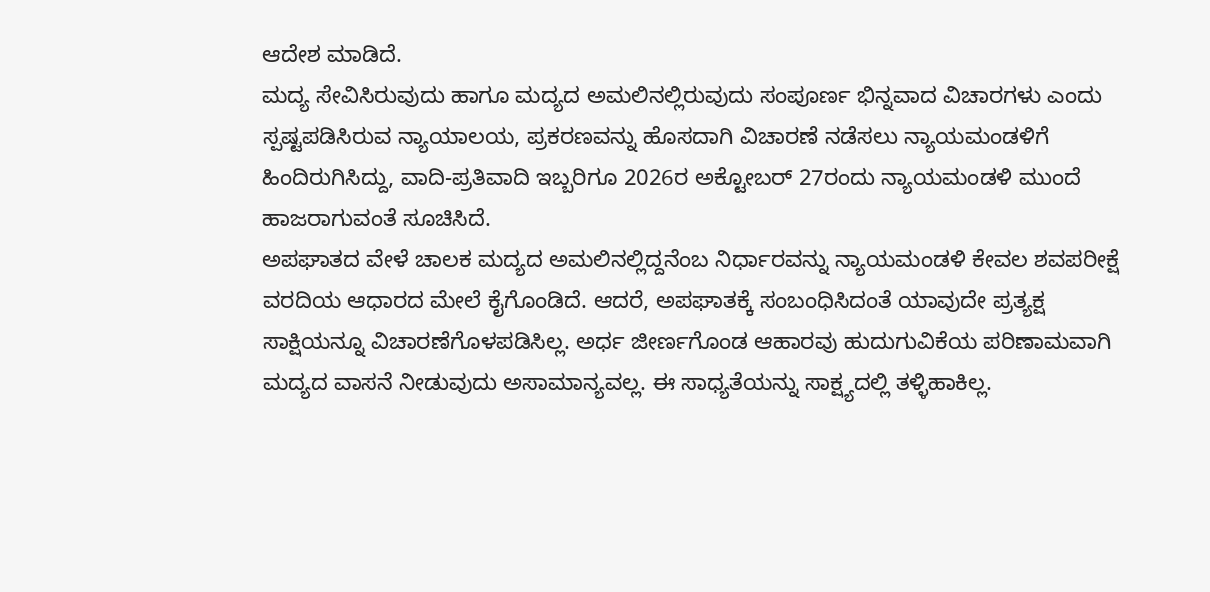ಆದೇಶ ಮಾಡಿದೆ.
ಮದ್ಯ ಸೇವಿಸಿರುವುದು ಹಾಗೂ ಮದ್ಯದ ಅಮಲಿನಲ್ಲಿರುವುದು ಸಂಪೂರ್ಣ ಭಿನ್ನವಾದ ವಿಚಾರಗಳು ಎಂದು ಸ್ಪಷ್ಟಪಡಿಸಿರುವ ನ್ಯಾಯಾಲಯ, ಪ್ರಕರಣವನ್ನು ಹೊಸದಾಗಿ ವಿಚಾರಣೆ ನಡೆಸಲು ನ್ಯಾಯಮಂಡಳಿಗೆ ಹಿಂದಿರುಗಿಸಿದ್ದು, ವಾದಿ-ಪ್ರತಿವಾದಿ ಇಬ್ಬರಿಗೂ 2026ರ ಅಕ್ಟೋಬರ್ 27ರಂದು ನ್ಯಾಯಮಂಡಳಿ ಮುಂದೆ ಹಾಜರಾಗುವಂತೆ ಸೂಚಿಸಿದೆ.
ಅಪಘಾತದ ವೇಳೆ ಚಾಲಕ ಮದ್ಯದ ಅಮಲಿನಲ್ಲಿದ್ದನೆಂಬ ನಿರ್ಧಾರವನ್ನು ನ್ಯಾಯಮಂಡಳಿ ಕೇವಲ ಶವಪರೀಕ್ಷೆ ವರದಿಯ ಆಧಾರದ ಮೇಲೆ ಕೈಗೊಂಡಿದೆ. ಆದರೆ, ಅಪಘಾತಕ್ಕೆ ಸಂಬಂಧಿಸಿದಂತೆ ಯಾವುದೇ ಪ್ರತ್ಯಕ್ಷ ಸಾಕ್ಷಿಯನ್ನೂ ವಿಚಾರಣೆಗೊಳಪಡಿಸಿಲ್ಲ. ಅರ್ಧ ಜೀರ್ಣಗೊಂಡ ಆಹಾರವು ಹುದುಗುವಿಕೆಯ ಪರಿಣಾಮವಾಗಿ ಮದ್ಯದ ವಾಸನೆ ನೀಡುವುದು ಅಸಾಮಾನ್ಯವಲ್ಲ. ಈ ಸಾಧ್ಯತೆಯನ್ನು ಸಾಕ್ಷ್ಯದಲ್ಲಿ ತಳ್ಳಿಹಾಕಿಲ್ಲ.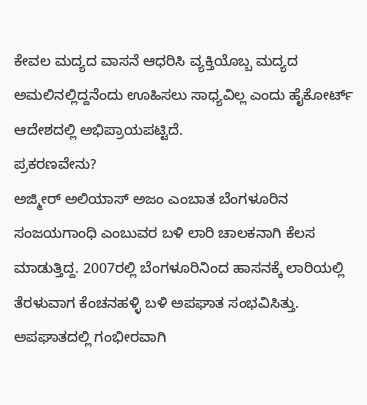ಕೇವಲ ಮದ್ಯದ ವಾಸನೆ ಆಧರಿಸಿ ವ್ಯಕ್ತಿಯೊಬ್ಬ ಮದ್ಯದ ಅಮಲಿನಲ್ಲಿದ್ದನೆಂದು ಊಹಿಸಲು ಸಾಧ್ಯವಿಲ್ಲ ಎಂದು ಹೈಕೋರ್ಟ್ ಆದೇಶದಲ್ಲಿ ಅಭಿಪ್ರಾಯಪಟ್ಟಿದೆ.
ಪ್ರಕರಣವೇನು?
ಅಜ್ಮೀರ್ ಅಲಿಯಾಸ್ ಅಜಂ ಎಂಬಾತ ಬೆಂಗಳೂರಿನ ಸಂಜಯಗಾಂಧಿ ಎಂಬುವರ ಬಳಿ ಲಾರಿ ಚಾಲಕನಾಗಿ ಕೆಲಸ ಮಾಡುತ್ತಿದ್ದ. 2007ರಲ್ಲಿ ಬೆಂಗಳೂರಿನಿಂದ ಹಾಸನಕ್ಕೆ ಲಾರಿಯಲ್ಲಿ ತೆರಳುವಾಗ ಕೆಂಚನಹಳ್ಳಿ ಬಳಿ ಅಪಘಾತ ಸಂಭವಿಸಿತ್ತು. ಅಪಘಾತದಲ್ಲಿ ಗಂಭೀರವಾಗಿ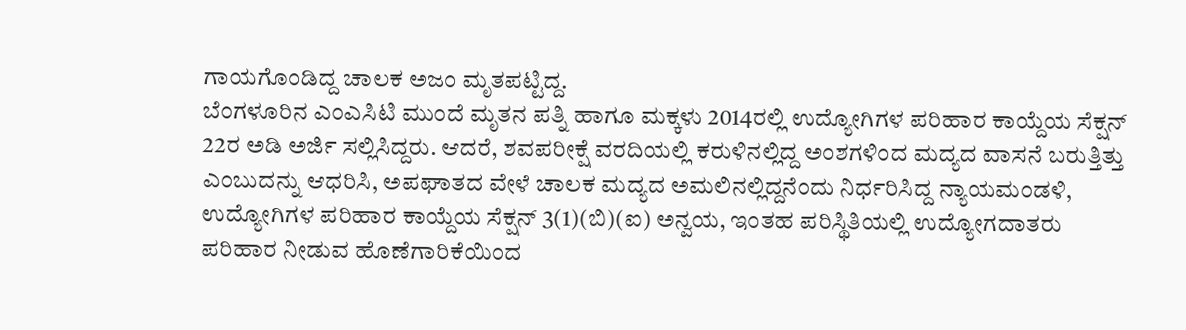ಗಾಯಗೊಂಡಿದ್ದ ಚಾಲಕ ಅಜಂ ಮೃತಪಟ್ಟಿದ್ದ.
ಬೆಂಗಳೂರಿನ ಎಂಎಸಿಟಿ ಮುಂದೆ ಮೃತನ ಪತ್ನಿ ಹಾಗೂ ಮಕ್ಕಳು 2014ರಲ್ಲಿ ಉದ್ಯೋಗಿಗಳ ಪರಿಹಾರ ಕಾಯ್ದೆಯ ಸೆಕ್ಷನ್ 22ರ ಅಡಿ ಅರ್ಜಿ ಸಲ್ಲಿಸಿದ್ದರು. ಆದರೆ, ಶವಪರೀಕ್ಷೆ ವರದಿಯಲ್ಲಿ ಕರುಳಿನಲ್ಲಿದ್ದ ಅಂಶಗಳಿಂದ ಮದ್ಯದ ವಾಸನೆ ಬರುತ್ತಿತ್ತು ಎಂಬುದನ್ನು ಆಧರಿಸಿ, ಅಪಘಾತದ ವೇಳೆ ಚಾಲಕ ಮದ್ಯದ ಅಮಲಿನಲ್ಲಿದ್ದನೆಂದು ನಿರ್ಧರಿಸಿದ್ದ ನ್ಯಾಯಮಂಡಳಿ, ಉದ್ಯೋಗಿಗಳ ಪರಿಹಾರ ಕಾಯ್ದೆಯ ಸೆಕ್ಷನ್ 3(1)(ಬಿ)(ಐ) ಅನ್ವಯ, ಇಂತಹ ಪರಿಸ್ಥಿತಿಯಲ್ಲಿ ಉದ್ಯೋಗದಾತರು ಪರಿಹಾರ ನೀಡುವ ಹೊಣೆಗಾರಿಕೆಯಿಂದ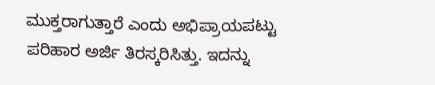ಮುಕ್ತರಾಗುತ್ತಾರೆ ಎಂದು ಅಭಿಪ್ರಾಯಪಟ್ಟು ಪರಿಹಾರ ಅರ್ಜಿ ತಿರಸ್ಕರಿಸಿತ್ತು. ಇದನ್ನು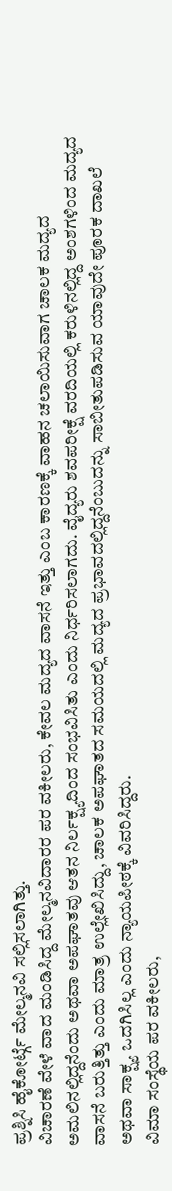ಪ್ರಶ್ನಿಸಿ ಹೈಕೋರ್ಟ್ಗೆ ಮೇಲ್ಮನವಿ ಸಲ್ಲಿಸಲಾಗಿತ್ತು.
ವಿಚಾರಣೆ ವೇಳೆ ವಾದ ಮಂಡಿಸಿದ್ದ ಮೇಲ್ಮನವಿದಾರರ ಪರ ವಕೀಲರು, ಕೇವಲ ಮದ್ಯದ ವಾಸನೆ ಇತ್ತು ಎಂಬ ಕಾರಣಕ್ಕೆ ವಾಹನ ಚಲಾಯಿಸುವಾಗ ಚಾಲಕ ಮದ್ಯದ ಅಮಲಿನಲ್ಲಿದ್ದನೆಂದು ಅಥವಾ ಅಪಘಾತವು ಆತನ ನಿರ್ಲಕ್ಷ್ಯದಿಂದ ಸಂಭವಿಸಿತು ಎಂದು ನಿರ್ಧರಿಸಲಾಗದು. ವೈದ್ಯರು ಶವಪರೀಕ್ಷೆ ವರದಿಯಲ್ಲಿ ಕರುಳಿನಲ್ಲಿದ್ದ ಅಂಶಗಳಿಂದ ಮದ್ಯದ ವಾಸನೆ ಬರುತ್ತಿತ್ತು ಎಂದು ಮಾತ್ರ ಉಲ್ಲೇಖಿಸಿದ್ದು, ಚಾಲಕ ಅಪಘಾತದ ಸಮಯದಲ್ಲಿ ಮದ್ಯದ ಪ್ರಭಾವದಲ್ಲಿದ್ದನೆಂಬುದನ್ನು ಸಾಬೀತುಪಡಿಸುವ ಯಾವುದೇ ಪೂರಕ ದಾಖಲೆ ಅಥವಾ ಸಾಕ್ಷ್ಯ ಒದಗಿಸಿಲ್ಲ ಎಂದು ನ್ಯಾಯಪೀಠಕ್ಕೆ ವಿವರಿಸಿದ್ದರು.
ವಿಮಾ ಸಂಸ್ಥೆಯ ಪರ ವಕೀಲರು,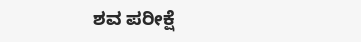ಶವ ಪರೀಕ್ಷೆ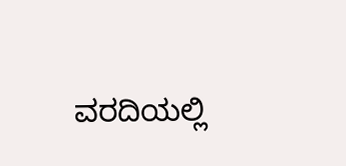ವರದಿಯಲ್ಲಿ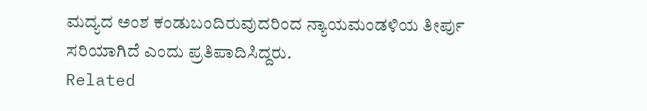ಮದ್ಯದ ಅಂಶ ಕಂಡುಬಂದಿರುವುದರಿಂದ ನ್ಯಾಯಮಂಡಳಿಯ ತೀರ್ಪು ಸರಿಯಾಗಿದೆ ಎಂದು ಪ್ರತಿಪಾದಿಸಿದ್ದರು.
Related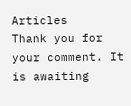Articles
Thank you for your comment. It is awaiting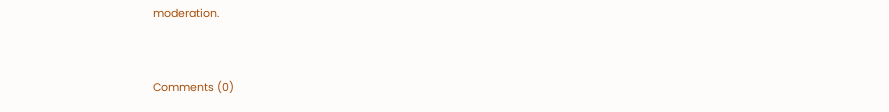moderation.


Comments (0)